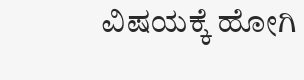ವಿಷಯಕ್ಕೆ ಹೋಗಿ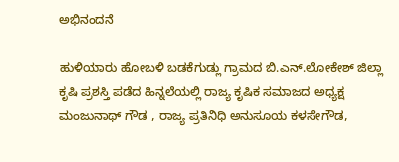ಅಭಿನಂದನೆ

ಹುಳಿಯಾರು ಹೋಬಳಿ ಬಡಕೆಗುಡ್ಲು ಗ್ರಾಮದ ಬಿ.ಎನ್.ಲೋಕೇಶ್ ಜಿಲ್ಲಾ ಕೃಷಿ ಪ್ರಶಸ್ತಿ ಪಡೆದ ಹಿನ್ನಲೆಯಲ್ಲಿ ರಾಜ್ಯ ಕೃಷಿಕ ಸಮಾಜದ ಅಧ್ಯಕ್ಷ ಮಂಜುನಾಥ್ ಗೌಡ , ರಾಜ್ಯ ಪ್ರತಿನಿಧಿ ಅನುಸೂಯ ಕಳಸೇಗೌಡ,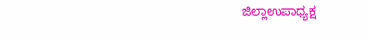ಜಿಲ್ಲಾಉಪಾಧ್ಯಕ್ಷ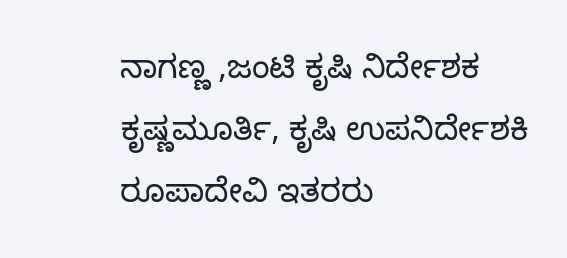ನಾಗಣ್ಣ ,ಜಂಟಿ ಕೃಷಿ ನಿರ್ದೇಶಕ ಕೃಷ್ಣಮೂರ್ತಿ, ಕೃಷಿ ಉಪನಿರ್ದೇಶಕಿ ರೂಪಾದೇವಿ ಇತರರು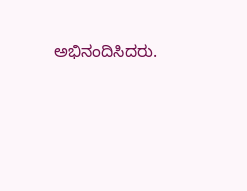ಅಭಿನಂದಿಸಿದರು.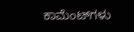ಕಾಮೆಂಟ್‌ಗಳು